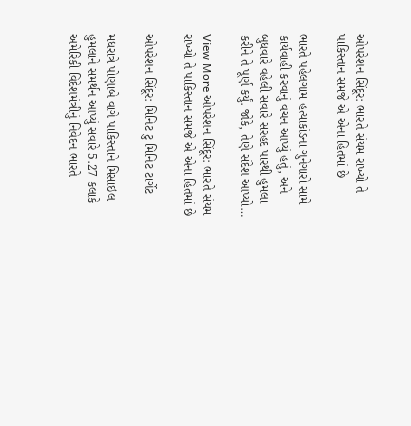ઓપરેશન સિંદૂર: ભારતે સંયમ રાખ્યો તે પાકિસ્તાન સમજે એ એના હિતમાં છે

ભારતે પહેલગામ હત્યાકાંડના ગુનેગારો સામે કાર્યવાહી કરવાનું વચન આપ્યું હતું, અને બુધવારે વહેલી સવારે સરહદ પારથી હુમલા કરીને તે પૂર્ણ કર્યું. જોકે, તેણે સંદેશ આપ્યો…

View More ઓપરેશન સિંદૂર: ભારતે સંયમ રાખ્યો તે પાકિસ્તાન સમજે એ એના હિતમાં છે

ઓપરેશન સિંદૂર: મિનિટ ટુ મિનિટ ટાર્ગેટ

મધરાત્રે પોણાબે વાગે પાકિસ્તાને મિસાઇલ હુમલાને સમર્થન આપ્યું સવારે 5.27 કલાકે અમેરિકી વિદેશમંત્રીનું નિવેદન ભારતે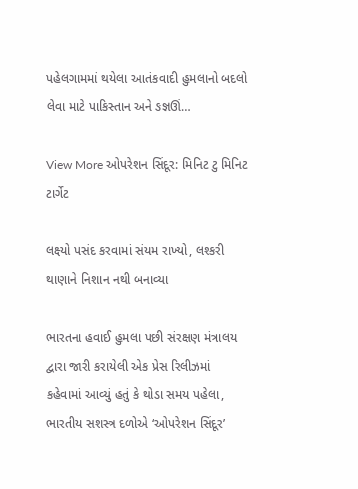પહેલગામમાં થયેલા આતંકવાદી હુમલાનો બદલો લેવા માટે પાકિસ્તાન અને ઙજ્ઞઊં…

View More ઓપરેશન સિંદૂર: મિનિટ ટુ મિનિટ ટાર્ગેટ

લક્ષ્યો પસંદ કરવામાં સંયમ રાખ્યો, લશ્કરી થાણાને નિશાન નથી બનાવ્યા

ભારતના હવાઈ હુમલા પછી સંરક્ષણ મંત્રાલય દ્વારા જારી કરાયેલી એક પ્રેસ રિલીઝમાં કહેવામાં આવ્યું હતું કે થોડા સમય પહેલા, ભારતીય સશસ્ત્ર દળોએ ‘ઓપરેશન સિંદૂર’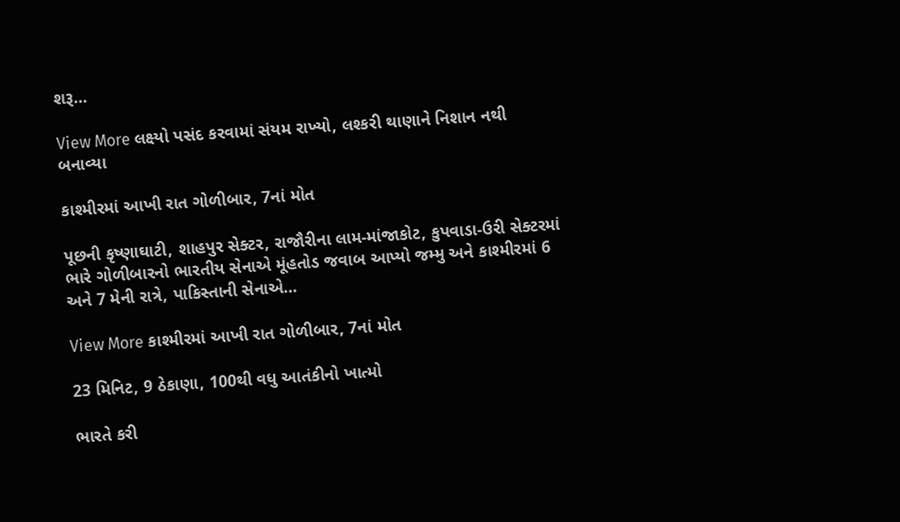શરૂ…

View More લક્ષ્યો પસંદ કરવામાં સંયમ રાખ્યો, લશ્કરી થાણાને નિશાન નથી બનાવ્યા

કાશ્મીરમાં આખી રાત ગોળીબાર, 7નાં મોત

પૂછની કૃષ્ણાઘાટી, શાહપુર સેક્ટર, રાજૌરીના લામ-માંજાકોટ, કુપવાડા-ઉરી સેક્ટરમાં ભારે ગોળીબારનો ભારતીય સેનાએ મૂંહતોડ જવાબ આપ્યો જમ્મુ અને કાશ્મીરમાં 6 અને 7 મેની રાત્રે, પાકિસ્તાની સેનાએ…

View More કાશ્મીરમાં આખી રાત ગોળીબાર, 7નાં મોત

23 મિનિટ, 9 ઠેકાણા, 100થી વધુ આતંકીનો ખાત્મો

ભારતે કરી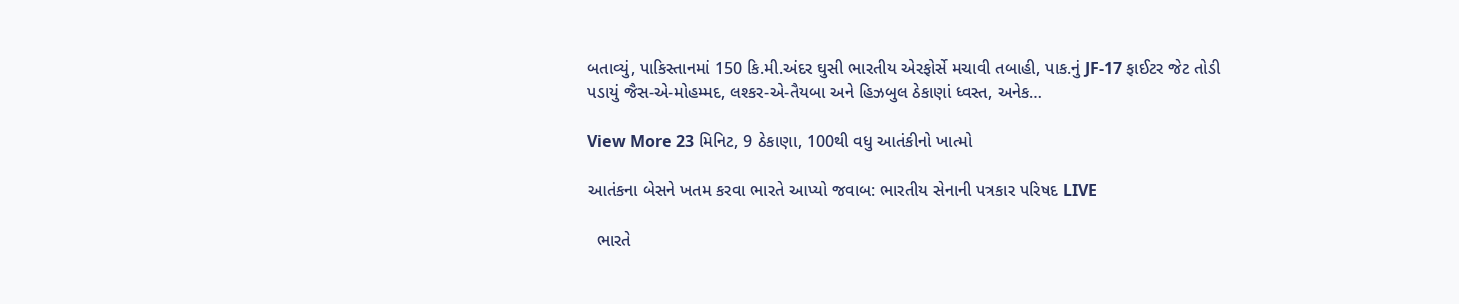બતાવ્યું, પાકિસ્તાનમાં 150 કિ.મી.અંદર ઘુસી ભારતીય એરફોર્સે મચાવી તબાહી, પાક.નું JF-17 ફાઈટર જેટ તોડી પડાયું જૈસ-એ-મોહમ્મદ, લશ્કર-એ-તૈયબા અને હિઝબુલ ઠેકાણાં ધ્વસ્ત, અનેક…

View More 23 મિનિટ, 9 ઠેકાણા, 100થી વધુ આતંકીનો ખાત્મો

આતંકના બેસને ખતમ કરવા ભારતે આપ્યો જવાબ: ભારતીય સેનાની પત્રકાર પરિષદ LIVE

  ભારતે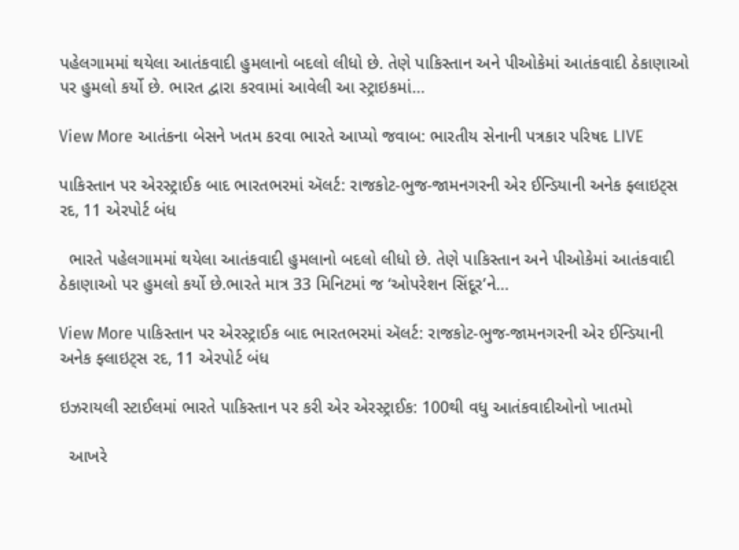પહેલગામમાં થયેલા આતંકવાદી હુમલાનો બદલો લીધો છે. તેણે પાકિસ્તાન અને પીઓકેમાં આતંકવાદી ઠેકાણાઓ પર હુમલો કર્યો છે. ભારત દ્વારા કરવામાં આવેલી આ સ્ટ્રાઇકમાં…

View More આતંકના બેસને ખતમ કરવા ભારતે આપ્યો જવાબ: ભારતીય સેનાની પત્રકાર પરિષદ LIVE

પાકિસ્તાન પર એરસ્ટ્રાઈક બાદ ભારતભરમાં ઍલર્ટ: રાજકોટ-ભુજ-જામનગરની એર ઈન્ડિયાની અનેક ફ્લાઇટ્સ રદ, 11 એરપોર્ટ બંધ

  ભારતે પહેલગામમાં થયેલા આતંકવાદી હુમલાનો બદલો લીધો છે. તેણે પાકિસ્તાન અને પીઓકેમાં આતંકવાદી ઠેકાણાઓ પર હુમલો કર્યો છે.ભારતે માત્ર 33 મિનિટમાં જ ‘ઓપરેશન સિંદૂર’ને…

View More પાકિસ્તાન પર એરસ્ટ્રાઈક બાદ ભારતભરમાં ઍલર્ટ: રાજકોટ-ભુજ-જામનગરની એર ઈન્ડિયાની અનેક ફ્લાઇટ્સ રદ, 11 એરપોર્ટ બંધ

ઇઝરાયલી સ્ટાઈલમાં ભારતે પાકિસ્તાન પર કરી એર એરસ્ટ્રાઈક: 100થી વધુ આતંકવાદીઓનો ખાતમો

  આખરે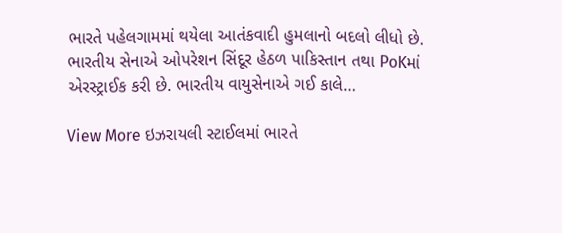ભારતે પહેલગામમાં થયેલા આતંકવાદી હુમલાનો બદલો લીધો છે. ભારતીય સેનાએ ઓપરેશન સિંદૂર હેઠળ પાકિસ્તાન તથા PoKમાં એરસ્ટ્રાઈક કરી છે. ભારતીય વાયુસેનાએ ગઈ કાલે…

View More ઇઝરાયલી સ્ટાઈલમાં ભારતે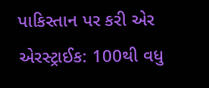પાકિસ્તાન પર કરી એર એરસ્ટ્રાઈક: 100થી વધુ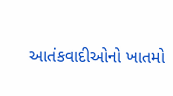આતંકવાદીઓનો ખાતમો